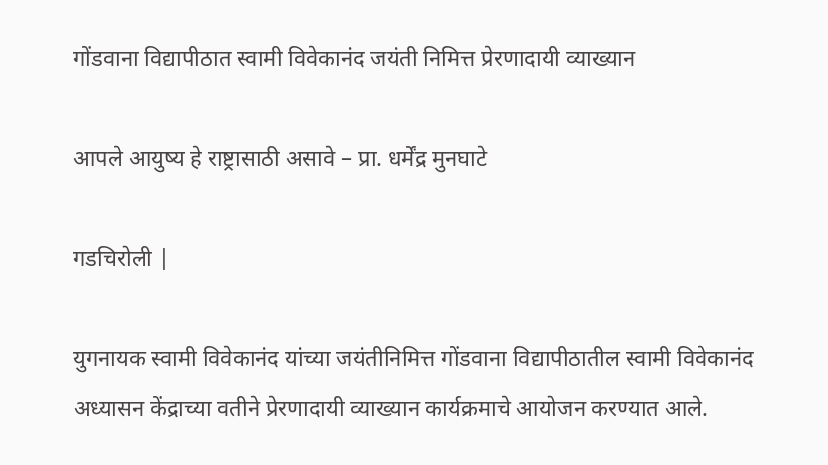गोंडवाना विद्यापीठात स्वामी विवेकानंद जयंती निमित्त प्रेरणादायी व्याख्यान

आपले आयुष्य हे राष्ट्रासाठी असावे – प्रा. धर्मेंद्र मुनघाटे

गडचिरोली |

युगनायक स्वामी विवेकानंद यांच्या जयंतीनिमित्त गोंडवाना विद्यापीठातील स्वामी विवेकानंद अध्यासन केंद्राच्या वतीने प्रेरणादायी व्याख्यान कार्यक्रमाचे आयोजन करण्यात आले.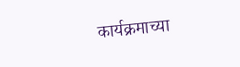कार्यक्रमाच्या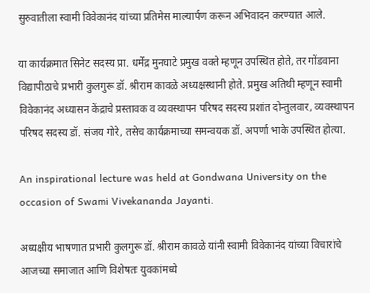सुरुवातीला स्वामी विवेकानंद यांच्या प्रतिमेस माल्यार्पण करून अभिवादन करण्यात आले.

या कार्यक्रमात सिनेट सदस्य प्रा. धर्मेंद्र मुनघाटे प्रमुख वक्ते म्हणून उपस्थित होते, तर गोंडवाना विद्यापीठाचे प्रभारी कुलगुरू डॉ. श्रीराम कावळे अध्यक्षस्थानी होते. प्रमुख अतिथी म्हणून स्वामी विवेकानंद अध्यासन केंद्राचे प्रस्तावक व व्यवस्थापन परिषद सदस्य प्रशांत दोन्तुलवार, व्यवस्थापन परिषद सदस्य डॉ. संजय गोरे, तसेच कार्यक्रमाच्या समन्वयक डॉ. अपर्णा भाके उपस्थित होत्या.

An inspirational lecture was held at Gondwana University on the occasion of Swami Vivekananda Jayanti.

अध्यक्षीय भाषणात प्रभारी कुलगुरू डॉ. श्रीराम कावळे यांनी स्वामी विवेकानंद यांच्या विचारांचे आजच्या समाजात आणि विशेषतः युवकांमध्ये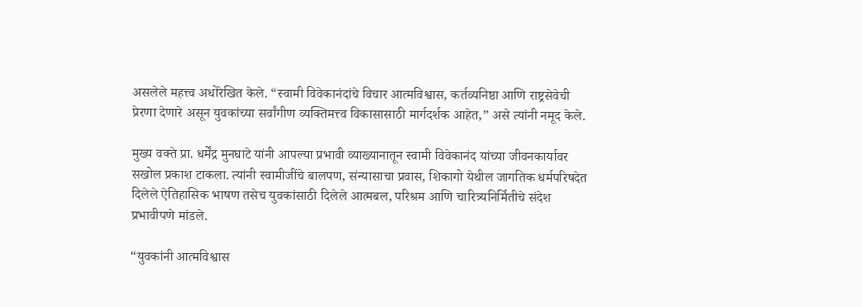असलेले महत्त्व अधोरेखित केले. “स्वामी विवेकानंदांचे विचार आत्मविश्वास, कर्तव्यनिष्ठा आणि राष्ट्रसेवेची प्रेरणा देणारे असून युवकांच्या सर्वांगीण व्यक्तिमत्त्व विकासासाठी मार्गदर्शक आहेत,” असे त्यांनी नमूद केले.

मुख्य वक्ते प्रा. धर्मेंद्र मुनघाटे यांनी आपल्या प्रभावी व्याख्यानातून स्वामी विवेकानंद यांच्या जीवनकार्यावर सखोल प्रकाश टाकला. त्यांनी स्वामीजींचे बालपण, संन्यासाचा प्रवास, शिकागो येथील जागतिक धर्मपरिषदेत दिलेले ऐतिहासिक भाषण तसेच युवकांसाठी दिलेले आत्मबल, परिश्रम आणि चारित्र्यनिर्मितीचे संदेश प्रभावीपणे मांडले.

“युवकांनी आत्मविश्वास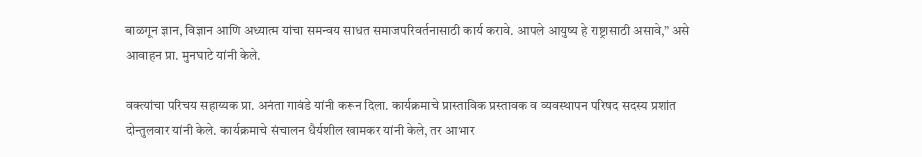बाळगून ज्ञान, विज्ञान आणि अध्यात्म यांचा समन्वय साधत समाजपरिवर्तनासाठी कार्य करावे. आपले आयुष्य हे राष्ट्रासाठी असावे,” असे आवाहन प्रा. मुनघाटे यांनी केले.

वक्त्यांचा परिचय सहाय्यक प्रा. अनंता गावंडे यांनी करून दिला. कार्यक्रमाचे प्रास्ताविक प्रस्तावक व व्यवस्थापन परिषद सदस्य प्रशांत दोन्तुलवार यांनी केले. कार्यक्रमाचे संचालन धैर्यशील खामकर यांनी केले, तर आभार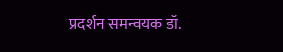प्रदर्शन समन्वयक डॉ.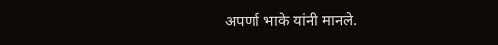अपर्णा भाके यांनी मानले.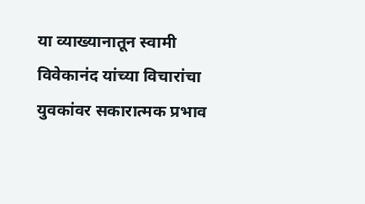या व्याख्यानातून स्वामी विवेकानंद यांच्या विचारांचा युवकांवर सकारात्मक प्रभाव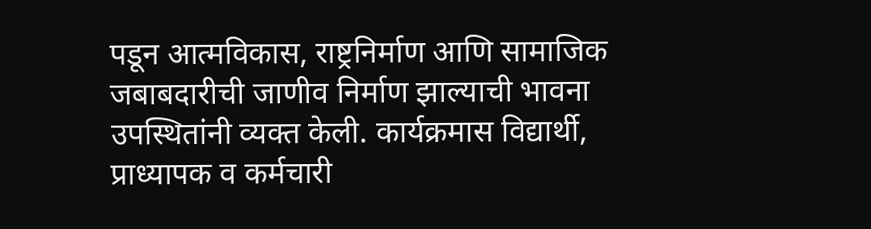पडून आत्मविकास, राष्ट्रनिर्माण आणि सामाजिक जबाबदारीची जाणीव निर्माण झाल्याची भावना उपस्थितांनी व्यक्त केली. कार्यक्रमास विद्यार्थी, प्राध्यापक व कर्मचारी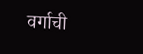वर्गाची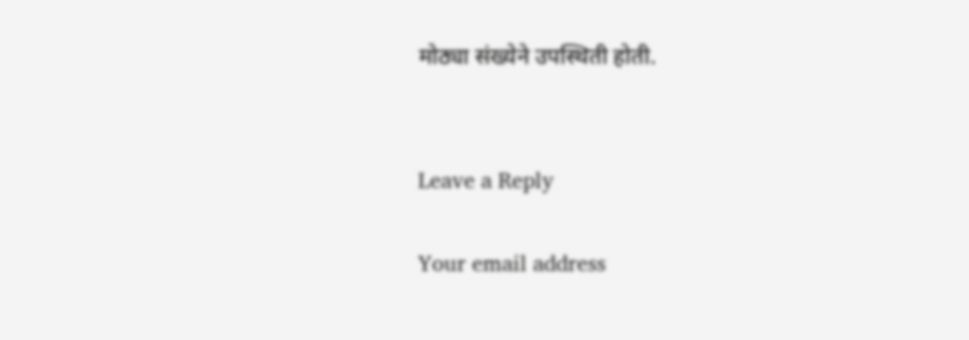मोठ्या संख्येने उपस्थिती होती.


Leave a Reply

Your email address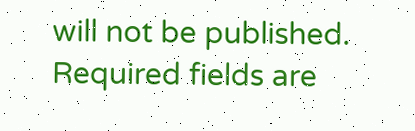will not be published. Required fields are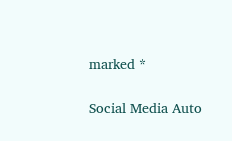marked *

Social Media Auto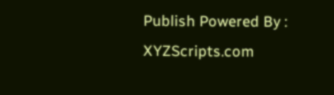Publish Powered By : XYZScripts.com